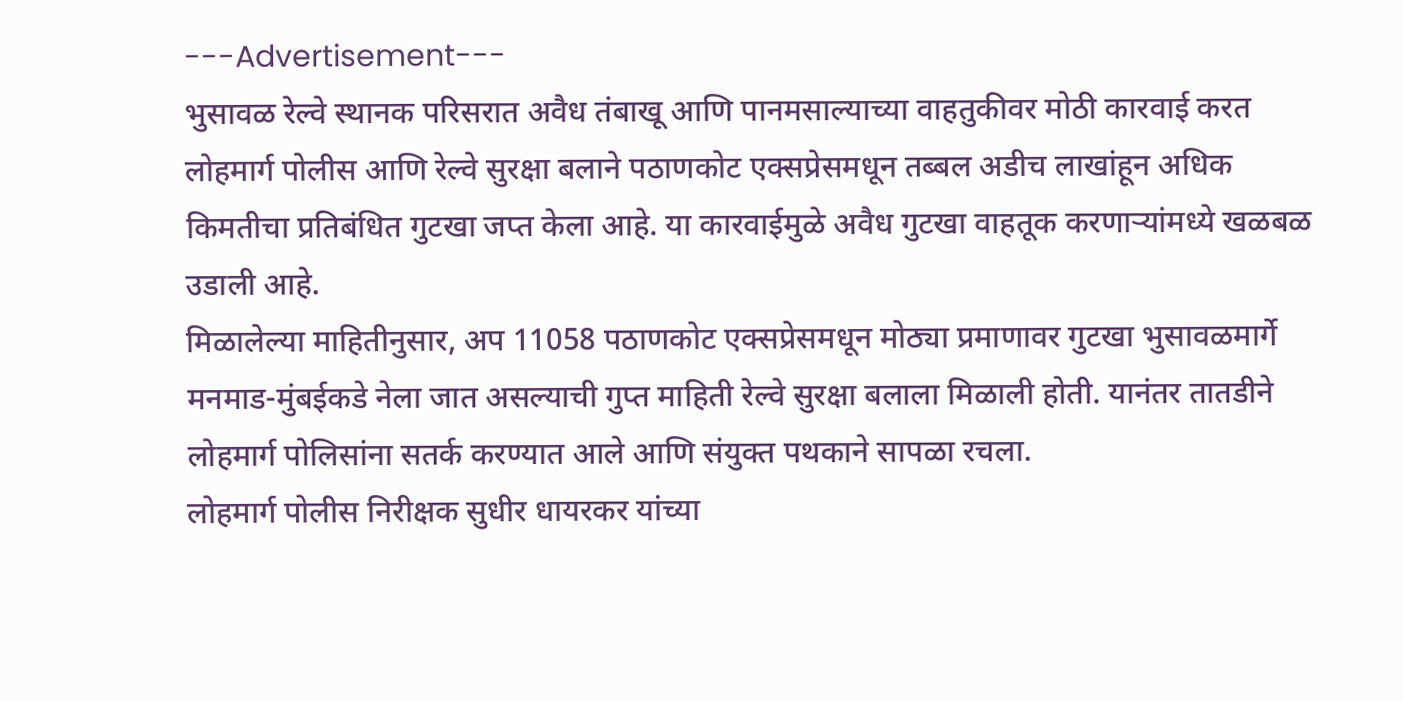---Advertisement---
भुसावळ रेल्वे स्थानक परिसरात अवैध तंबाखू आणि पानमसाल्याच्या वाहतुकीवर मोठी कारवाई करत लोहमार्ग पोलीस आणि रेल्वे सुरक्षा बलाने पठाणकोट एक्सप्रेसमधून तब्बल अडीच लाखांहून अधिक किमतीचा प्रतिबंधित गुटखा जप्त केला आहे. या कारवाईमुळे अवैध गुटखा वाहतूक करणाऱ्यांमध्ये खळबळ उडाली आहे.
मिळालेल्या माहितीनुसार, अप 11058 पठाणकोट एक्सप्रेसमधून मोठ्या प्रमाणावर गुटखा भुसावळमार्गे मनमाड-मुंबईकडे नेला जात असल्याची गुप्त माहिती रेल्वे सुरक्षा बलाला मिळाली होती. यानंतर तातडीने लोहमार्ग पोलिसांना सतर्क करण्यात आले आणि संयुक्त पथकाने सापळा रचला.
लोहमार्ग पोलीस निरीक्षक सुधीर धायरकर यांच्या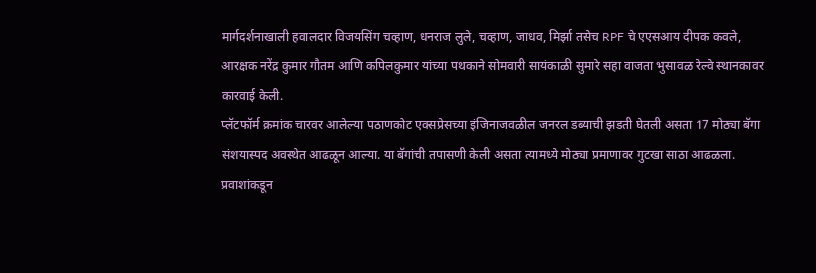मार्गदर्शनाखाली हवालदार विजयसिंग चव्हाण, धनराज लुले, चव्हाण, जाधव, मिर्झा तसेच RPF चे एएसआय दीपक कवले, आरक्षक नरेंद्र कुमार गौतम आणि कपिलकुमार यांच्या पथकाने सोमवारी सायंकाळी सुमारे सहा वाजता भुसावळ रेल्वे स्थानकावर कारवाई केली.
प्लॅटफॉर्म क्रमांक चारवर आलेल्या पठाणकोट एक्सप्रेसच्या इंजिनाजवळील जनरल डब्याची झडती घेतली असता 17 मोठ्या बॅगा संशयास्पद अवस्थेत आढळून आल्या. या बॅगांची तपासणी केली असता त्यामध्ये मोठ्या प्रमाणावर गुटखा साठा आढळला.
प्रवाशांकडून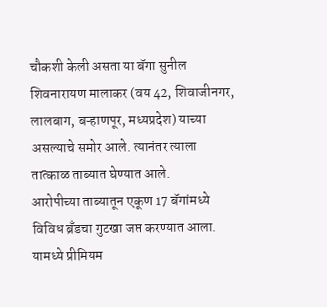चौकशी केली असता या बॅगा सुनील शिवनारायण मालाकर (वय 42, शिवाजीनगर, लालबाग, बऱ्हाणपूर, मध्यप्रदेश) याच्या असल्याचे समोर आले. त्यानंतर त्याला तात्काळ ताब्यात घेण्यात आले.
आरोपीच्या ताब्यातून एकूण 17 बॅगांमध्ये विविध ब्रँडचा गुटखा जप्त करण्यात आला. यामध्ये प्रीमियम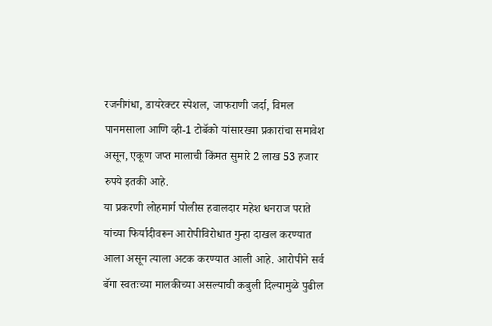रजनीगंधा, डायरेक्टर स्पेशल, जाफराणी जर्दा, विमल पानमसाला आणि व्ही-1 टोबॅको यांसारख्या प्रकारांचा समावेश असून, एकूण जप्त मालाची किंमत सुमारे 2 लाख 53 हजार रुपये इतकी आहे.
या प्रकरणी लोहमार्ग पोलीस हवालदार महेश धनराज पराते यांच्या फिर्यादीवरून आरोपीविरोधात गुन्हा दाखल करण्यात आला असून त्याला अटक करण्यात आली आहे. आरोपीने सर्व बॅगा स्वतःच्या मालकीच्या असल्याची कबुली दिल्यामुळे पुढील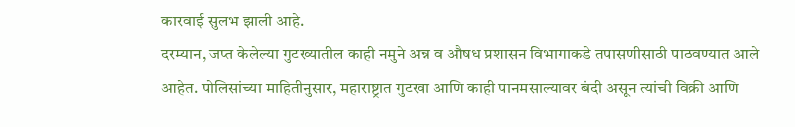कारवाई सुलभ झाली आहे.
दरम्यान, जप्त केलेल्या गुटख्यातील काही नमुने अन्न व औषध प्रशासन विभागाकडे तपासणीसाठी पाठवण्यात आले आहेत. पोलिसांच्या माहितीनुसार, महाराष्ट्रात गुटखा आणि काही पानमसाल्यावर बंदी असून त्यांची विक्री आणि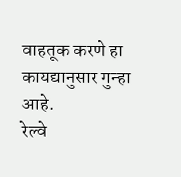वाहतूक करणे हा कायद्यानुसार गुन्हा आहे.
रेल्वे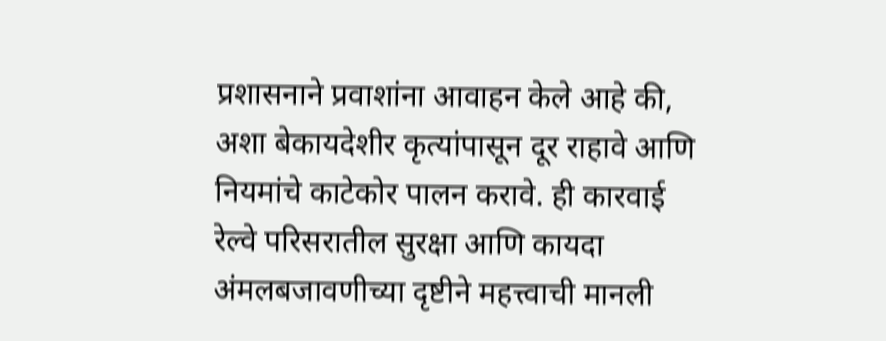प्रशासनाने प्रवाशांना आवाहन केले आहे की, अशा बेकायदेशीर कृत्यांपासून दूर राहावे आणि नियमांचे काटेकोर पालन करावे. ही कारवाई रेल्वे परिसरातील सुरक्षा आणि कायदा अंमलबजावणीच्या दृष्टीने महत्त्वाची मानली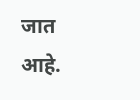जात आहे.